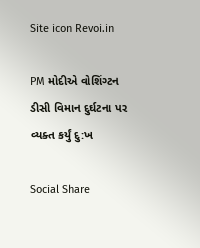Site icon Revoi.in

PM મોદીએ વોશિંગ્ટન ડીસી વિમાન દુર્ઘટના પર વ્યક્ત કર્યું દુ:ખ

Social Share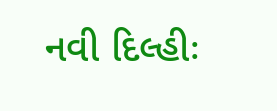નવી દિલ્હીઃ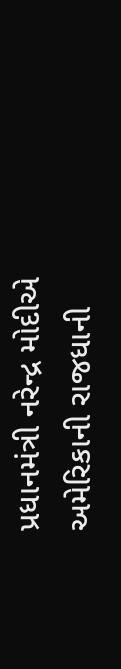પ્રધાનમંત્રી નરેન્દ્ર મોદીએ અમેરિકાની રાજધાની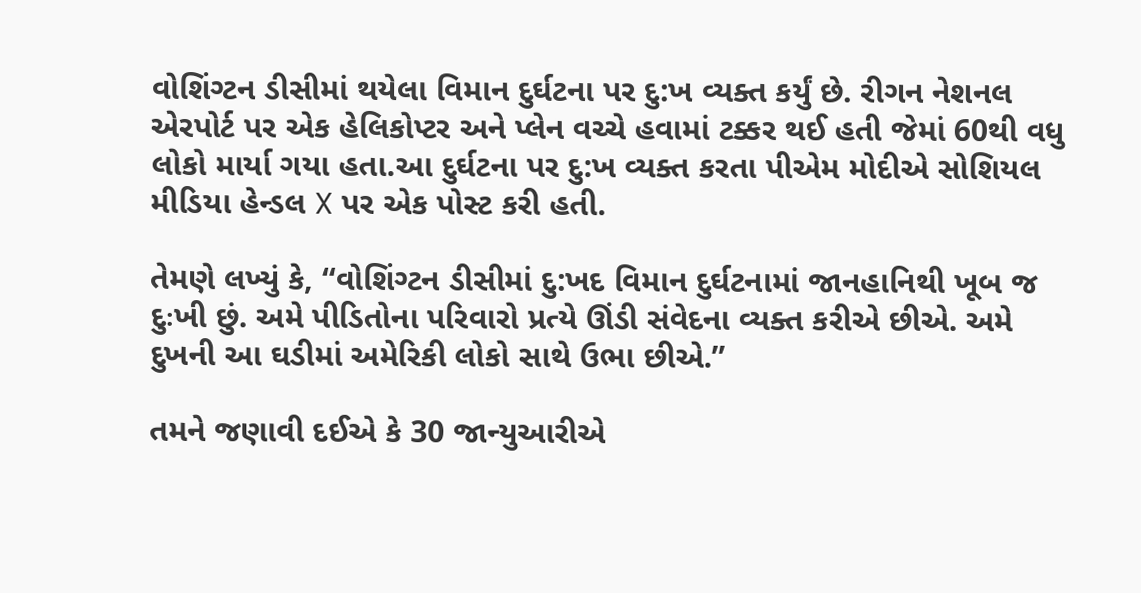વોશિંગ્ટન ડીસીમાં થયેલા વિમાન દુર્ઘટના પર દુ:ખ વ્યક્ત કર્યું છે. રીગન નેશનલ એરપોર્ટ પર એક હેલિકોપ્ટર અને પ્લેન વચ્ચે હવામાં ટક્કર થઈ હતી જેમાં 60થી વધુ લોકો માર્યા ગયા હતા.આ દુર્ઘટના પર દુ:ખ વ્યક્ત કરતા પીએમ મોદીએ સોશિયલ મીડિયા હેન્ડલ X પર એક પોસ્ટ કરી હતી.

તેમણે લખ્યું કે, “વોશિંગ્ટન ડીસીમાં દુ:ખદ વિમાન દુર્ઘટનામાં જાનહાનિથી ખૂબ જ દુઃખી છું. અમે પીડિતોના પરિવારો પ્રત્યે ઊંડી સંવેદના વ્યક્ત કરીએ છીએ. અમે દુખની આ ઘડીમાં અમેરિકી લોકો સાથે ઉભા છીએ.”

તમને જણાવી દઈએ કે 30 જાન્યુઆરીએ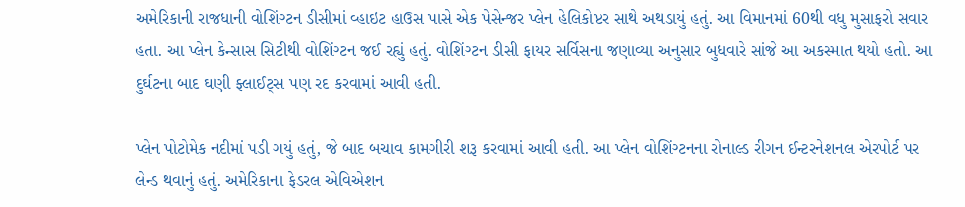અમેરિકાની રાજધાની વોશિંગ્ટન ડીસીમાં વ્હાઇટ હાઉસ પાસે એક પેસેન્જર પ્લેન હેલિકોપ્ટર સાથે અથડાયું હતું. આ વિમાનમાં 60થી વધુ મુસાફરો સવાર હતા. આ પ્લેન કેન્સાસ સિટીથી વોશિંગ્ટન જઈ રહ્યું હતું. વોશિંગ્ટન ડીસી ફાયર સર્વિસના જણાવ્યા અનુસાર બુધવારે સાંજે આ અકસ્માત થયો હતો. આ દુર્ઘટના બાદ ઘણી ફ્લાઈટ્સ પણ રદ કરવામાં આવી હતી.

પ્લેન પોટોમેક નદીમાં પડી ગયું હતું, જે બાદ બચાવ કામગીરી શરૂ કરવામાં આવી હતી. આ પ્લેન વોશિંગ્ટનના રોનાલ્ડ રીગન ઈન્ટરનેશનલ એરપોર્ટ પર લેન્ડ થવાનું હતું. અમેરિકાના ફેડરલ એવિએશન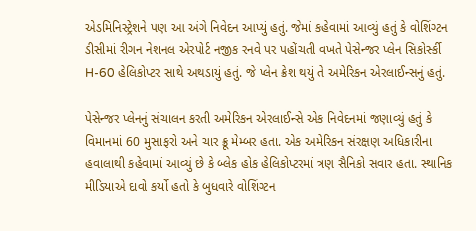એડમિનિસ્ટ્રેશને પણ આ અંગે નિવેદન આપ્યું હતું. જેમાં કહેવામાં આવ્યું હતું કે વોશિંગ્ટન ડીસીમાં રીગન નેશનલ એરપોર્ટ નજીક રનવે પર પહોંચતી વખતે પેસેન્જર પ્લેન સિકોર્સ્કી H-60 હેલિકોપ્ટર સાથે અથડાયું હતું. જે પ્લેન ક્રેશ થયું તે અમેરિકન એરલાઈન્સનું હતું.

પેસેન્જર પ્લેનનું સંચાલન કરતી અમેરિકન એરલાઈન્સે એક નિવેદનમાં જણાવ્યું હતું કે વિમાનમાં 60 મુસાફરો અને ચાર ક્રૂ મેમ્બર હતા. એક અમેરિકન સંરક્ષણ અધિકારીના હવાલાથી કહેવામાં આવ્યું છે કે બ્લેક હોક હેલિકોપ્ટરમાં ત્રણ સૈનિકો સવાર હતા. સ્થાનિક મીડિયાએ દાવો કર્યો હતો કે બુધવારે વોશિંગ્ટન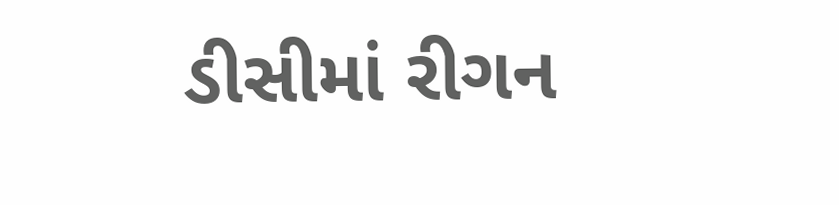ડીસીમાં રીગન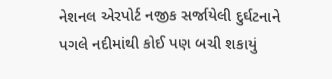નેશનલ એરપોર્ટ નજીક સર્જાયેલી દુર્ઘટનાને પગલે નદીમાંથી કોઈ પણ બચી શકાયું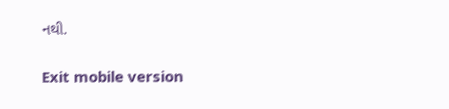નથી.

Exit mobile version